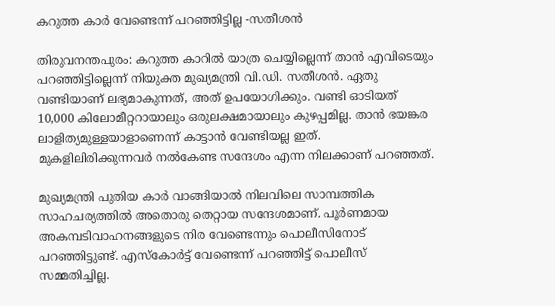കറുത്ത കാർ വേണ്ടെന്ന് പറഞ്ഞിട്ടില്ല -സതീശൻ

തിരുവനന്തപുരം: കറുത്ത കാറിൽ യാത്ര ചെയ്യില്ലെന്ന് താൻ എവിടെയും പറഞ്ഞിട്ടില്ലെന്ന് നിയുക്ത മുഖ്യമന്ത്രി വി.ഡി. സതീശൻ. ഏതു വണ്ടിയാണ് ലഭ്യമാകുന്നത്, അത് ഉപയോഗിക്കും. വണ്ടി ഓടിയത് 10,000 കിലോമീറ്ററായാലും ഒരുലക്ഷമായാലും കുഴപ്പമില്ല. താൻ ഭയങ്കര ലാളിത്യമുള്ളയാളാണെന്ന് കാട്ടാൻ വേണ്ടിയല്ല ഇത്. മുകളിലിരിക്കുന്നവർ നൽകേണ്ട സന്ദേശം എന്ന നിലക്കാണ് പറഞ്ഞത്.

മുഖ്യമന്ത്രി പുതിയ കാർ വാങ്ങിയാൽ നിലവിലെ സാമ്പത്തിക സാഹചര്യത്തിൽ അതൊരു തെറ്റായ സന്ദേശമാണ്. പൂർണമായ അകമ്പടിവാഹനങ്ങളുടെ നിര വേണ്ടെന്നും പൊലീസിനോട് പറഞ്ഞിട്ടുണ്ട്. എസ്കോർട്ട് വേണ്ടെന്ന് പറഞ്ഞിട്ട് പൊലീസ് സമ്മതിച്ചില്ല.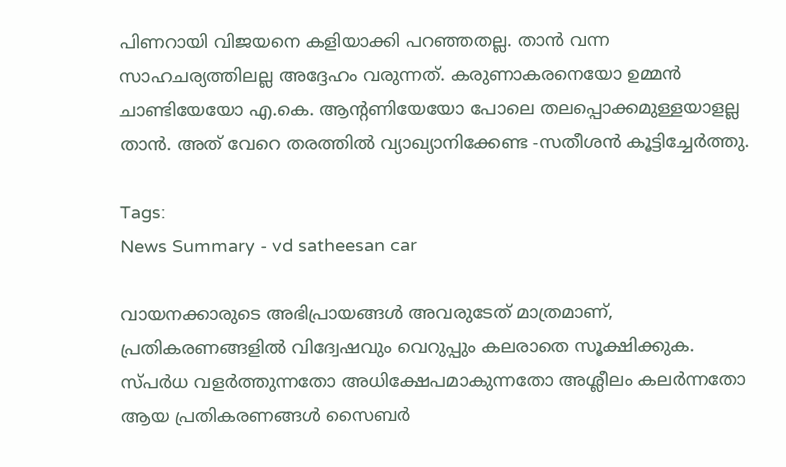പിണറായി വിജയനെ കളിയാക്കി പറഞ്ഞതല്ല. താൻ വന്ന സാഹചര്യത്തിലല്ല അദ്ദേഹം വരുന്നത്. കരുണാകരനെയോ ഉമ്മൻ ചാണ്ടിയേയോ എ.കെ. ആന്റണിയേയോ പോലെ തലപ്പൊക്കമുള്ളയാളല്ല താൻ. അത് വേറെ തരത്തിൽ വ്യാഖ്യാനിക്കേണ്ട -സതീശൻ കൂട്ടിച്ചേർത്തു.

Tags:
News Summary - vd satheesan car

വായനക്കാരുടെ അഭിപ്രായങ്ങള്‍ അവരുടേത് മാത്രമാണ്, പ്രതികരണങ്ങളിൽ വിദ്വേഷവും വെറുപ്പും കലരാതെ സൂക്ഷിക്കുക. സ്പർധ വളർത്തുന്നതോ അധിക്ഷേപമാകുന്നതോ അശ്ലീലം കലർന്നതോ ആയ പ്രതികരണങ്ങൾ സൈബർ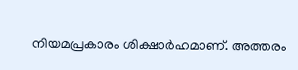നിയമപ്രകാരം ശിക്ഷാർഹമാണ്. അത്തരം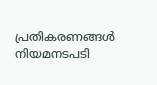പ്രതികരണങ്ങൾ നിയമനടപടി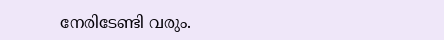നേരിടേണ്ടി വരും.